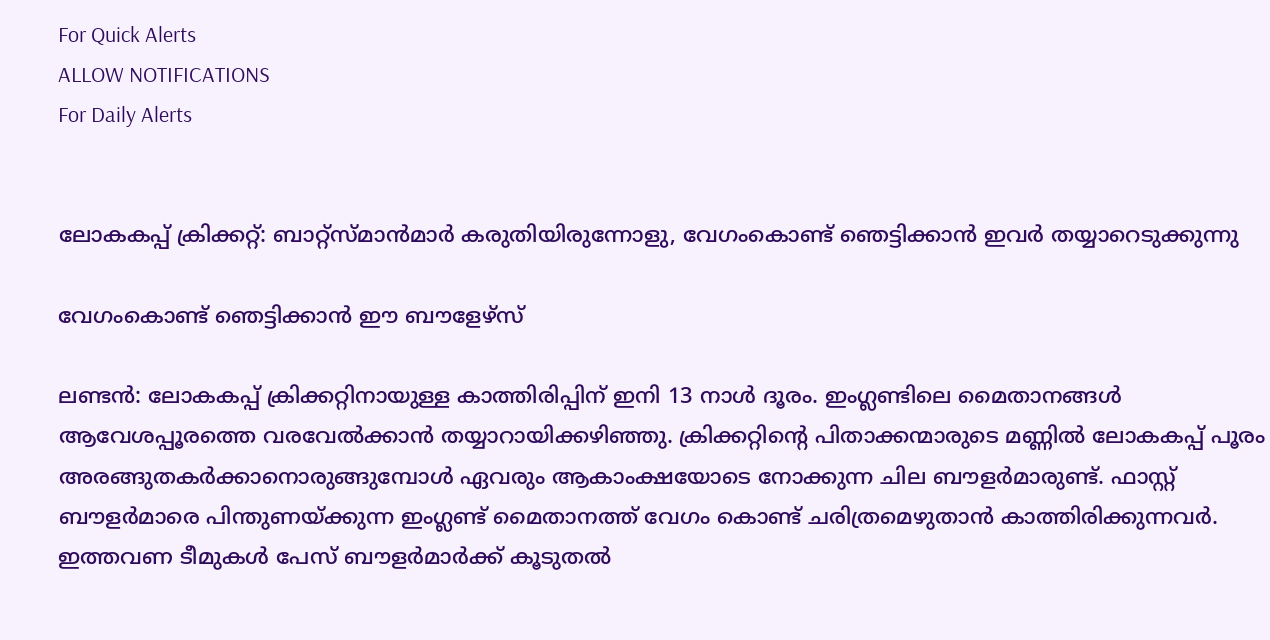For Quick Alerts
ALLOW NOTIFICATIONS
For Daily Alerts


ലോകകപ്പ് ക്രിക്കറ്റ്: ബാറ്റ്‌സ്മാന്‍മാര്‍ കരുതിയിരുന്നോളു, വേഗംകൊണ്ട് ഞെട്ടിക്കാന്‍ ഇവര്‍ തയ്യാറെടുക്കുന്നു

വേഗംകൊണ്ട് ഞെട്ടിക്കാന്‍ ഈ ബൗളേഴ്‌സ്

ലണ്ടന്‍: ലോകകപ്പ് ക്രിക്കറ്റിനായുള്ള കാത്തിരിപ്പിന് ഇനി 13 നാള്‍ ദൂരം. ഇംഗ്ലണ്ടിലെ മൈതാനങ്ങള്‍ ആവേശപ്പൂരത്തെ വരവേല്‍ക്കാന്‍ തയ്യാറായിക്കഴിഞ്ഞു. ക്രിക്കറ്റിന്റെ പിതാക്കന്മാരുടെ മണ്ണില്‍ ലോകകപ്പ് പൂരം അരങ്ങുതകര്‍ക്കാനൊരുങ്ങുമ്പോള്‍ ഏവരും ആകാംക്ഷയോടെ നോക്കുന്ന ചില ബൗളര്‍മാരുണ്ട്. ഫാസ്റ്റ് ബൗളര്‍മാരെ പിന്തുണയ്ക്കുന്ന ഇംഗ്ലണ്ട് മൈതാനത്ത് വേഗം കൊണ്ട് ചരിത്രമെഴുതാന്‍ കാത്തിരിക്കുന്നവര്‍. ഇത്തവണ ടീമുകള്‍ പേസ് ബൗളര്‍മാര്‍ക്ക് കൂടുതല്‍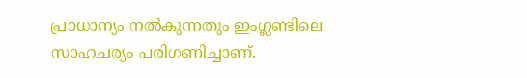പ്രാധാന്യം നല്‍കുന്നതും ഇംഗ്ലണ്ടിലെ സാഹചര്യം പരിഗണിച്ചാണ്.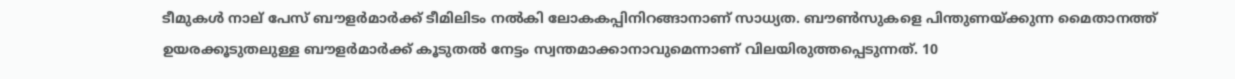ടീമുകള്‍ നാല് പേസ് ബൗളര്‍മാര്‍ക്ക് ടീമിലിടം നല്‍കി ലോകകപ്പിനിറങ്ങാനാണ് സാധ്യത. ബൗണ്‍സുകളെ പിന്തുണയ്ക്കുന്ന മൈതാനത്ത് ഉയരക്കൂടുതലുള്ള ബൗളര്‍മാര്‍ക്ക് കൂടുതല്‍ നേട്ടം സ്വന്തമാക്കാനാവുമെന്നാണ് വിലയിരുത്തപ്പെടുന്നത്. 10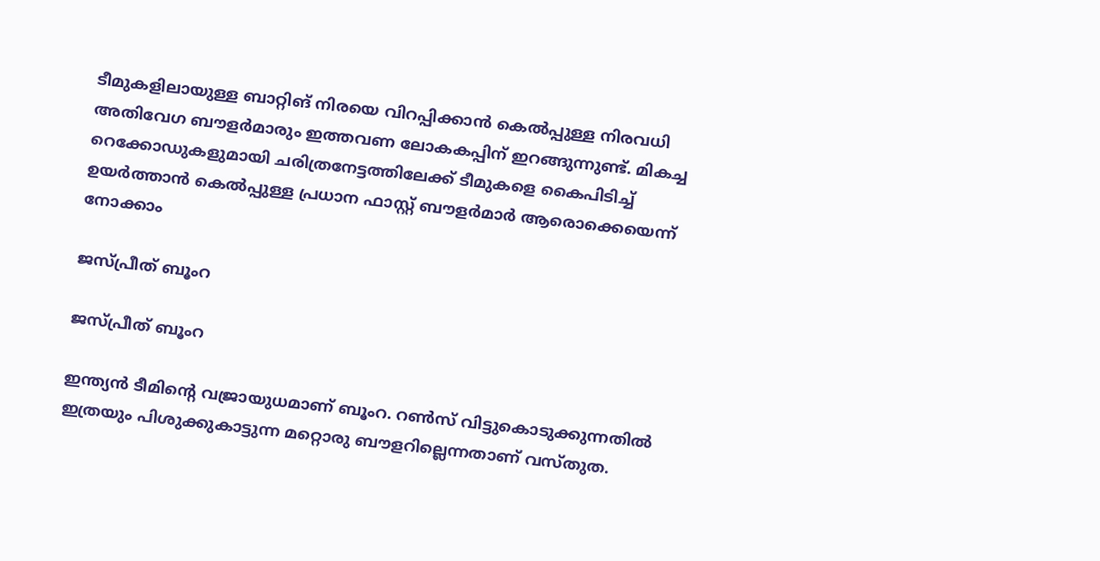ടീമുകളിലായുള്ള ബാറ്റിങ് നിരയെ വിറപ്പിക്കാന്‍ കെല്‍പ്പുള്ള നിരവധി അതിവേഗ ബൗളര്‍മാരും ഇത്തവണ ലോകകപ്പിന് ഇറങ്ങുന്നുണ്ട്. മികച്ച റെക്കോഡുകളുമായി ചരിത്രനേട്ടത്തിലേക്ക് ടീമുകളെ കൈപിടിച്ച് ഉയര്‍ത്താന്‍ കെല്‍പ്പുള്ള പ്രധാന ഫാസ്റ്റ് ബൗളര്‍മാര്‍ ആരൊക്കെയെന്ന് നോക്കാം

ജസ്പ്രീത് ബൂംറ

ജസ്പ്രീത് ബൂംറ

ഇന്ത്യന്‍ ടീമിന്റെ വജ്രായുധമാണ് ബൂംറ. റണ്‍സ് വിട്ടുകൊടുക്കുന്നതില്‍ ഇത്രയും പിശുക്കുകാട്ടുന്ന മറ്റൊരു ബൗളറില്ലെന്നതാണ് വസ്തുത.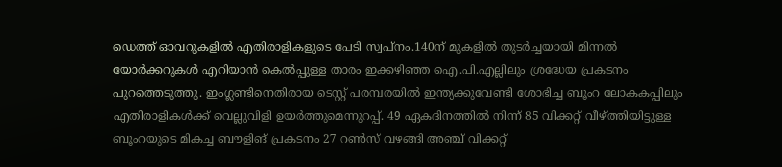ഡെത്ത് ഓവറുകളില്‍ എതിരാളികളുടെ പേടി സ്വപ്‌നം.140ന് മുകളില്‍ തുടര്‍ച്ചയായി മിന്നല്‍ യോര്‍ക്കറുകള്‍ എറിയാന്‍ കെല്‍പ്പുള്ള താരം ഇക്കഴിഞ്ഞ ഐ.പി.എല്ലിലും ശ്രദ്ധേയ പ്രകടനം പുറത്തെടുത്തു. ഇംഗ്ലണ്ടിനെതിരായ ടെസ്റ്റ് പരമ്പരയില്‍ ഇന്ത്യക്കുവേണ്ടി ശോഭിച്ച ബൂംറ ലോകകപ്പിലും എതിരാളികള്‍ക്ക് വെല്ലുവിളി ഉയര്‍ത്തുമെന്നുറപ്പ്. 49 ഏകദിനത്തില്‍ നിന്ന് 85 വിക്കറ്റ് വീഴ്ത്തിയിട്ടുള്ള ബൂംറയുടെ മികച്ച ബൗളിങ് പ്രകടനം 27 റണ്‍സ് വഴങ്ങി അഞ്ച് വിക്കറ്റ്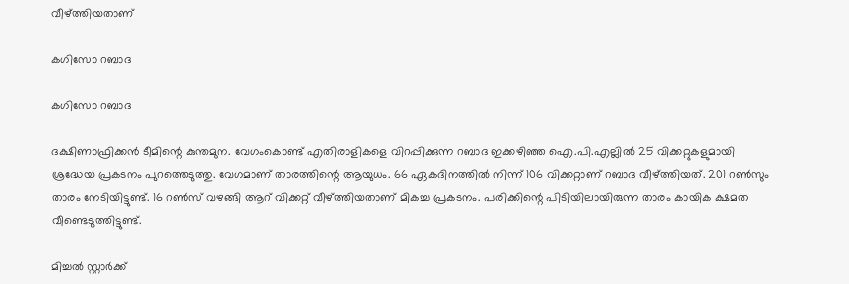വീഴ്ത്തിയതാണ്

കഗിസോ റബാദ

കഗിസോ റബാദ

ദക്ഷിണാഫ്രിക്കന്‍ ടീമിന്റെ കുന്തമുന. വേഗംകൊണ്ട് എതിരാളികളെ വിറപ്പിക്കുന്ന റബാദ ഇക്കഴിഞ്ഞ ഐ.പി.എല്ലില്‍ 25 വിക്കറ്റുകളുമായി ശ്രദ്ധേയ പ്രകടനം പുറത്തെടുത്തു. വേഗമാണ് താരത്തിന്റെ ആയുധം. 66 ഏകദിനത്തില്‍ നിന്ന് 106 വിക്കറ്റാണ് റബാദ വീഴ്ത്തിയത്. 201 റണ്‍സും താരം നേടിയിട്ടുണ്ട്. 16 റണ്‍സ് വഴങ്ങി ആറ് വിക്കറ്റ് വീഴ്ത്തിയതാണ് മികച്ച പ്രകടനം. പരിക്കിന്റെ പിടിയിലായിരുന്ന താരം കായിക ക്ഷമത വീണ്ടെടുത്തിട്ടുണ്ട്.

മിച്ചല്‍ സ്റ്റാര്‍ക്ക്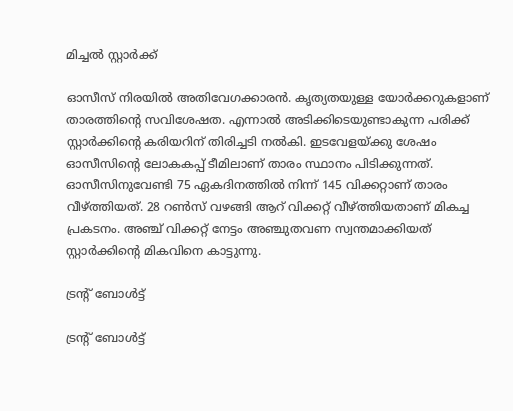മിച്ചല്‍ സ്റ്റാര്‍ക്ക്

ഓസീസ് നിരയില്‍ അതിവേഗക്കാരന്‍. കൃത്യതയുള്ള യോര്‍ക്കറുകളാണ് താരത്തിന്റെ സവിശേഷത. എന്നാല്‍ അടിക്കിടെയുണ്ടാകുന്ന പരിക്ക് സ്റ്റാര്‍ക്കിന്റെ കരിയറിന് തിരിച്ചടി നല്‍കി. ഇടവേളയ്ക്കു ശേഷം ഓസീസിന്റെ ലോകകപ്പ് ടീമിലാണ് താരം സ്ഥാനം പിടിക്കുന്നത്. ഓസീസിനുവേണ്ടി 75 ഏകദിനത്തില്‍ നിന്ന് 145 വിക്കറ്റാണ് താരം വീഴ്ത്തിയത്. 28 റണ്‍സ് വഴങ്ങി ആറ് വിക്കറ്റ് വീഴ്ത്തിയതാണ് മികച്ച പ്രകടനം. അഞ്ച് വിക്കറ്റ് നേട്ടം അഞ്ചുതവണ സ്വന്തമാക്കിയത് സ്റ്റാര്‍ക്കിന്റെ മികവിനെ കാട്ടുന്നു.

ട്രന്റ് ബോള്‍ട്ട്

ട്രന്റ് ബോള്‍ട്ട്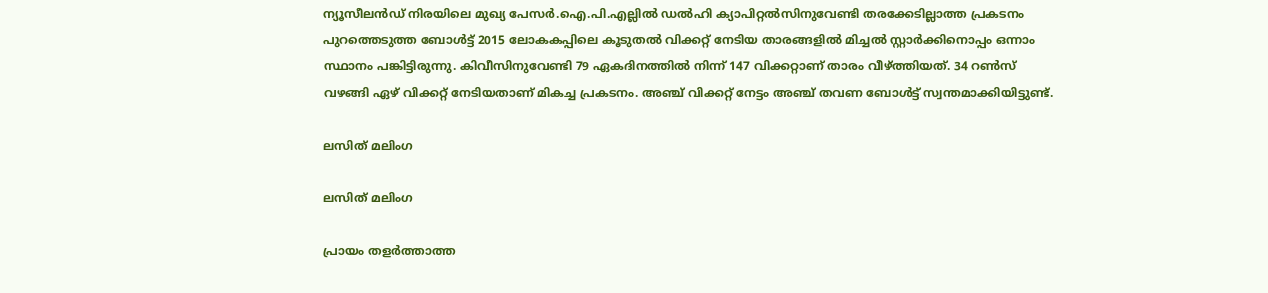ന്യൂസീലന്‍ഡ് നിരയിലെ മുഖ്യ പേസര്‍.ഐ.പി.എല്ലില്‍ ഡല്‍ഹി ക്യാപിറ്റല്‍സിനുവേണ്ടി തരക്കേടില്ലാത്ത പ്രകടനം പുറത്തെടുത്ത ബോള്‍ട്ട് 2015 ലോകകപ്പിലെ കൂടുതല്‍ വിക്കറ്റ് നേടിയ താരങ്ങളില്‍ മിച്ചല്‍ സ്റ്റാര്‍ക്കിനൊപ്പം ഒന്നാം സ്ഥാനം പങ്കിട്ടിരുന്നു. കിവീസിനുവേണ്ടി 79 ഏകദിനത്തില്‍ നിന്ന് 147 വിക്കറ്റാണ് താരം വീഴ്ത്തിയത്. 34 റണ്‍സ് വഴങ്ങി ഏഴ് വിക്കറ്റ് നേടിയതാണ് മികച്ച പ്രകടനം. അഞ്ച് വിക്കറ്റ് നേട്ടം അഞ്ച് തവണ ബോള്‍ട്ട് സ്വന്തമാക്കിയിട്ടുണ്ട്.

ലസിത് മലിംഗ

ലസിത് മലിംഗ

പ്രായം തളര്‍ത്താത്ത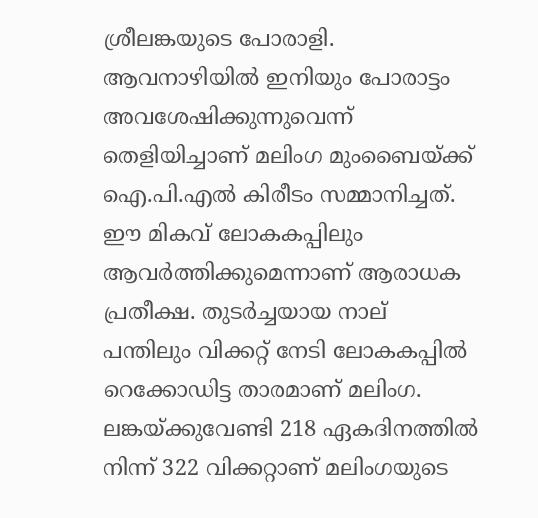ശ്രീലങ്കയുടെ പോരാളി. ആവനാഴിയില്‍ ഇനിയും പോരാട്ടം അവശേഷിക്കുന്നുവെന്ന് തെളിയിച്ചാണ് മലിംഗ മുംബൈയ്ക്ക് ഐ.പി.എല്‍ കിരീടം സമ്മാനിച്ചത്. ഈ മികവ് ലോകകപ്പിലും ആവര്‍ത്തിക്കുമെന്നാണ് ആരാധക പ്രതീക്ഷ. തുടര്‍ച്ചയായ നാല് പന്തിലും വിക്കറ്റ് നേടി ലോകകപ്പില്‍ റെക്കോഡിട്ട താരമാണ് മലിംഗ. ലങ്കയ്ക്കുവേണ്ടി 218 ഏകദിനത്തില്‍ നിന്ന് 322 വിക്കറ്റാണ് മലിംഗയുടെ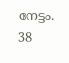നേട്ടം. 38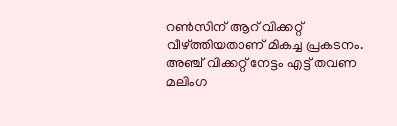റണ്‍സിന് ആറ് വിക്കറ്റ് വീഴ്ത്തിയതാണ് മികച്ച പ്രകടനം. അഞ്ച് വിക്കറ്റ് നേട്ടം എട്ട് തവണ മലിംഗ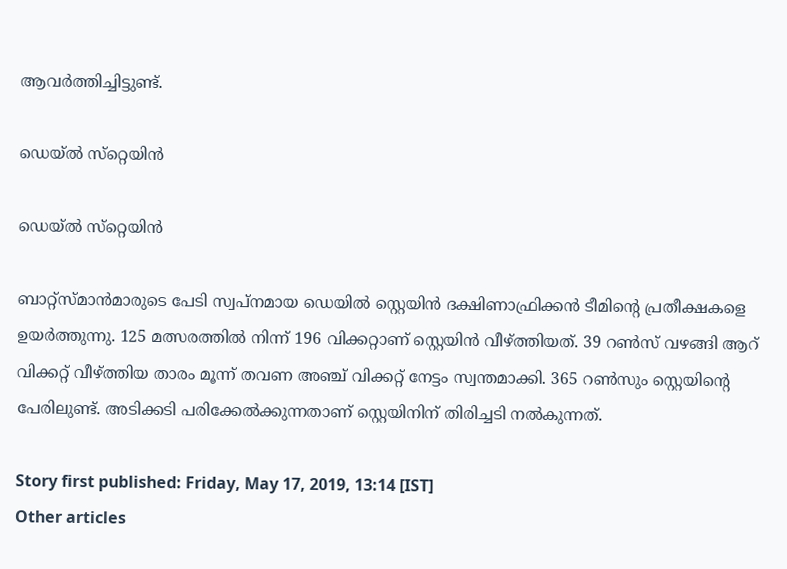ആവര്‍ത്തിച്ചിട്ടുണ്ട്.

ഡെയ്ല്‍ സ്‌റ്റെയിന്‍

ഡെയ്ല്‍ സ്‌റ്റെയിന്‍

ബാറ്റ്സ്മാന്‍മാരുടെ പേടി സ്വപ്നമായ ഡെയില്‍ സ്റ്റെയിന്‍ ദക്ഷിണാഫ്രിക്കന്‍ ടീമിന്റെ പ്രതീക്ഷകളെ ഉയര്‍ത്തുന്നു. 125 മത്സരത്തില്‍ നിന്ന് 196 വിക്കറ്റാണ് സ്റ്റെയിന്‍ വീഴ്ത്തിയത്. 39 റണ്‍സ് വഴങ്ങി ആറ് വിക്കറ്റ് വീഴ്ത്തിയ താരം മൂന്ന് തവണ അഞ്ച് വിക്കറ്റ് നേട്ടം സ്വന്തമാക്കി. 365 റണ്‍സും സ്റ്റെയിന്റെ പേരിലുണ്ട്. അടിക്കടി പരിക്കേല്‍ക്കുന്നതാണ് സ്റ്റെയിനിന് തിരിച്ചടി നല്‍കുന്നത്.

Story first published: Friday, May 17, 2019, 13:14 [IST]
Other articles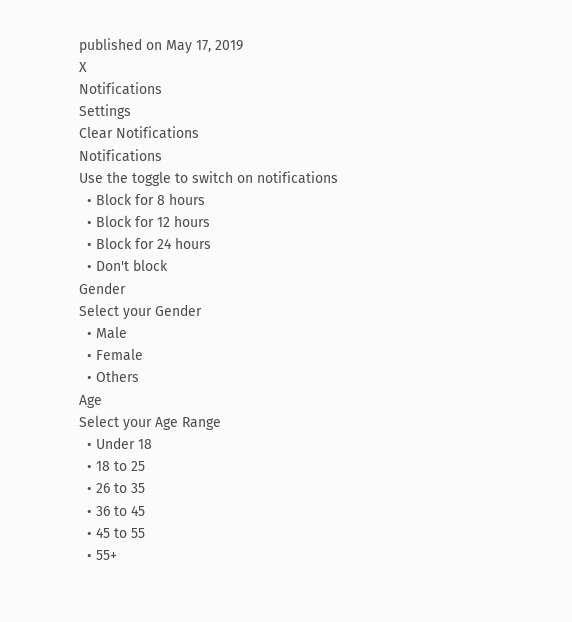published on May 17, 2019
X
Notifications
Settings
Clear Notifications
Notifications
Use the toggle to switch on notifications
  • Block for 8 hours
  • Block for 12 hours
  • Block for 24 hours
  • Don't block
Gender
Select your Gender
  • Male
  • Female
  • Others
Age
Select your Age Range
  • Under 18
  • 18 to 25
  • 26 to 35
  • 36 to 45
  • 45 to 55
  • 55+